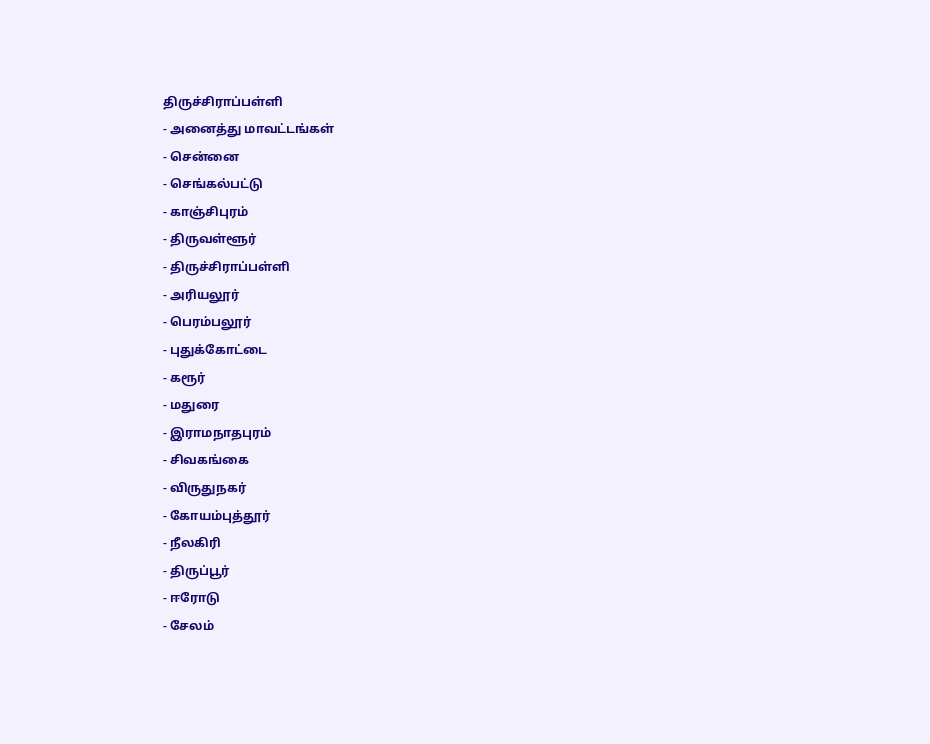திருச்சிராப்பள்ளி
- அனைத்து மாவட்டங்கள்
- சென்னை
- செங்கல்பட்டு
- காஞ்சிபுரம்
- திருவள்ளூர்
- திருச்சிராப்பள்ளி
- அரியலூர்
- பெரம்பலூர்
- புதுக்கோட்டை
- கரூர்
- மதுரை
- இராமநாதபுரம்
- சிவகங்கை
- விருதுநகர்
- கோயம்புத்தூர்
- நீலகிரி
- திருப்பூர்
- ஈரோடு
- சேலம்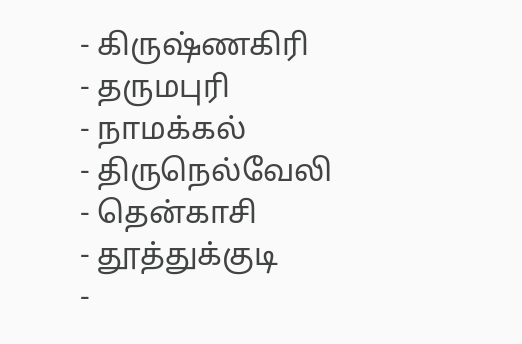- கிருஷ்ணகிரி
- தருமபுரி
- நாமக்கல்
- திருநெல்வேலி
- தென்காசி
- தூத்துக்குடி
-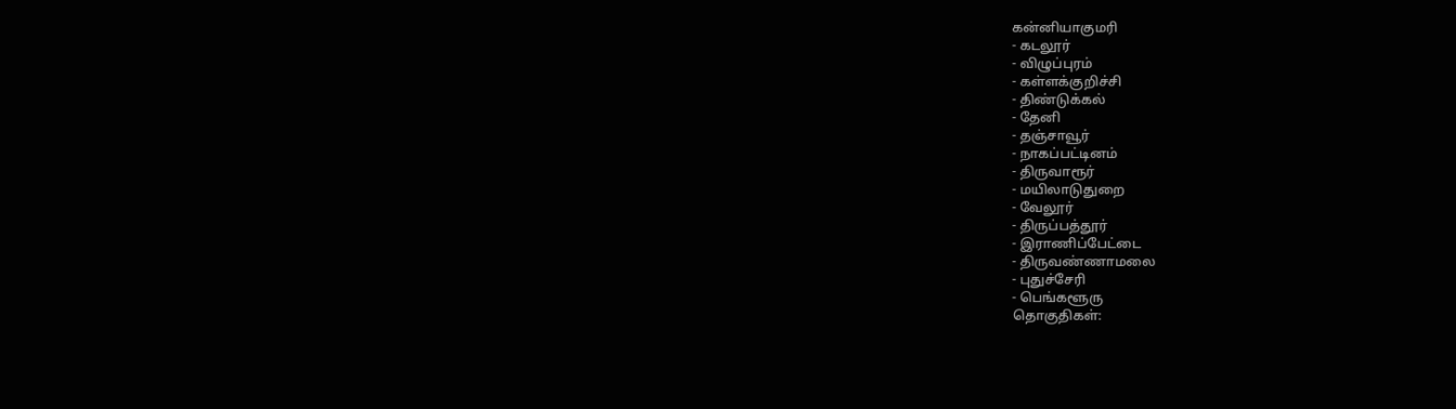கன்னியாகுமரி
- கடலூர்
- விழுப்புரம்
- கள்ளக்குறிச்சி
- திண்டுக்கல்
- தேனி
- தஞ்சாவூர்
- நாகப்பட்டினம்
- திருவாரூர்
- மயிலாடுதுறை
- வேலூர்
- திருப்பத்தூர்
- இராணிப்பேட்டை
- திருவண்ணாமலை
- புதுச்சேரி
- பெங்களூரு
தொகுதிகள்: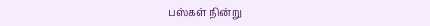பஸ்கள் நின்று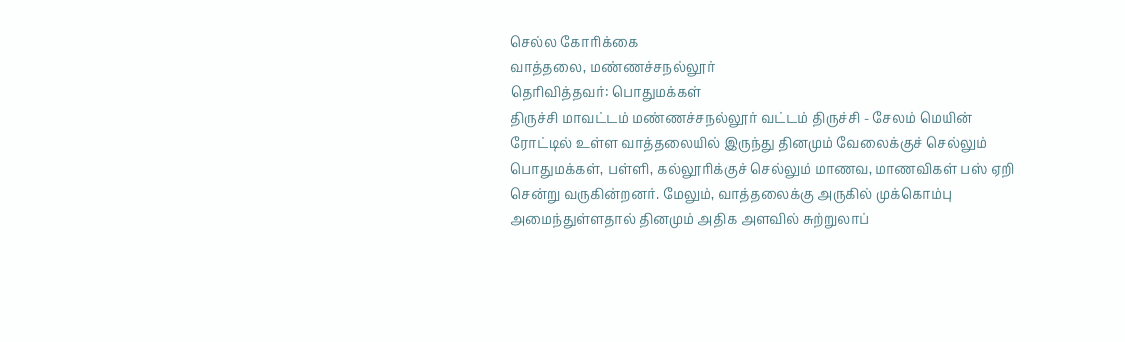செல்ல கோரிக்கை
வாத்தலை, மண்ணச்சநல்லூர்
தெரிவித்தவர்: பொதுமக்கள்
திருச்சி மாவட்டம் மண்ணச்சநல்லூர் வட்டம் திருச்சி - சேலம் மெயின் ரோட்டில் உள்ள வாத்தலையில் இருந்து தினமும் வேலைக்குச் செல்லும் பொதுமக்கள், பள்ளி, கல்லூரிக்குச் செல்லும் மாணவ, மாணவிகள் பஸ் ஏறி சென்று வருகின்றனர். மேலும், வாத்தலைக்கு அருகில் முக்கொம்பு அமைந்துள்ளதால் தினமும் அதிக அளவில் சுற்றுலாப்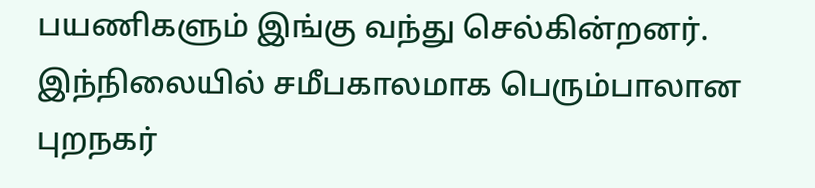பயணிகளும் இங்கு வந்து செல்கின்றனர். இந்நிலையில் சமீபகாலமாக பெரும்பாலான புறநகர்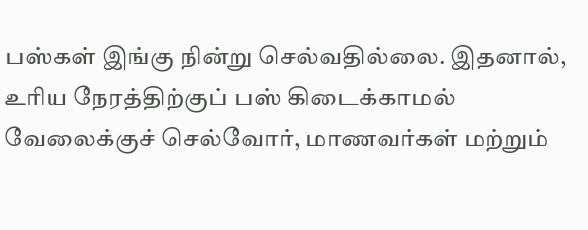பஸ்கள் இங்கு நின்று செல்வதில்லை. இதனால், உரிய நேரத்திற்குப் பஸ் கிடைக்காமல் வேலைக்குச் செல்வோர், மாணவர்கள் மற்றும்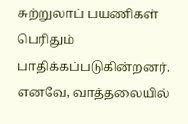சுற்றுலாப் பயணிகள் பெரிதும் பாதிக்கப்படுகின்றனர். எனவே, வாத்தலையில்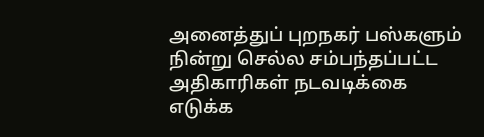அனைத்துப் புறநகர் பஸ்களும் நின்று செல்ல சம்பந்தப்பட்ட அதிகாரிகள் நடவடிக்கை எடுக்க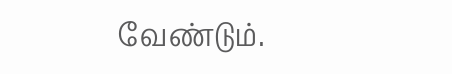வேண்டும்.